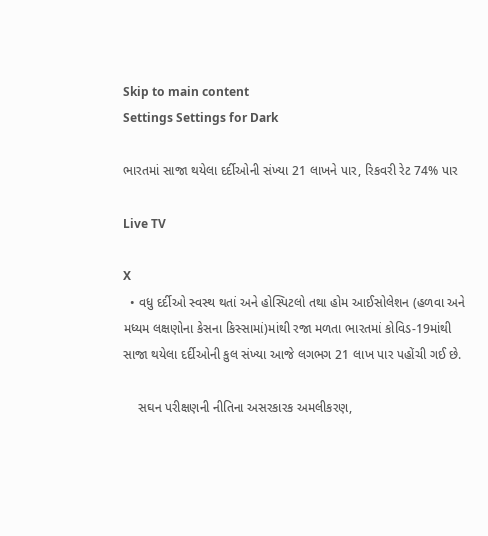Skip to main content
Settings Settings for Dark

ભારતમાં સાજા થયેલા દર્દીઓની સંખ્યા 21 લાખને પાર, રિકવરી રેટ 74% પાર

Live TV

X
  • વધુ દર્દીઓ સ્વસ્થ થતાં અને હોસ્પિટલો તથા હોમ આઈસોલેશન (હળવા અને મધ્યમ લક્ષણોના કેસના કિસ્સામાં)માંથી રજા મળતા ભારતમાં કોવિડ-19માંથી સાજા થયેલા દર્દીઓની કુલ સંખ્યા આજે લગભગ 21 લાખ પાર પહોંચી ગઈ છે.

    સઘન પરીક્ષણની નીતિના અસરકારક અમલીકરણ,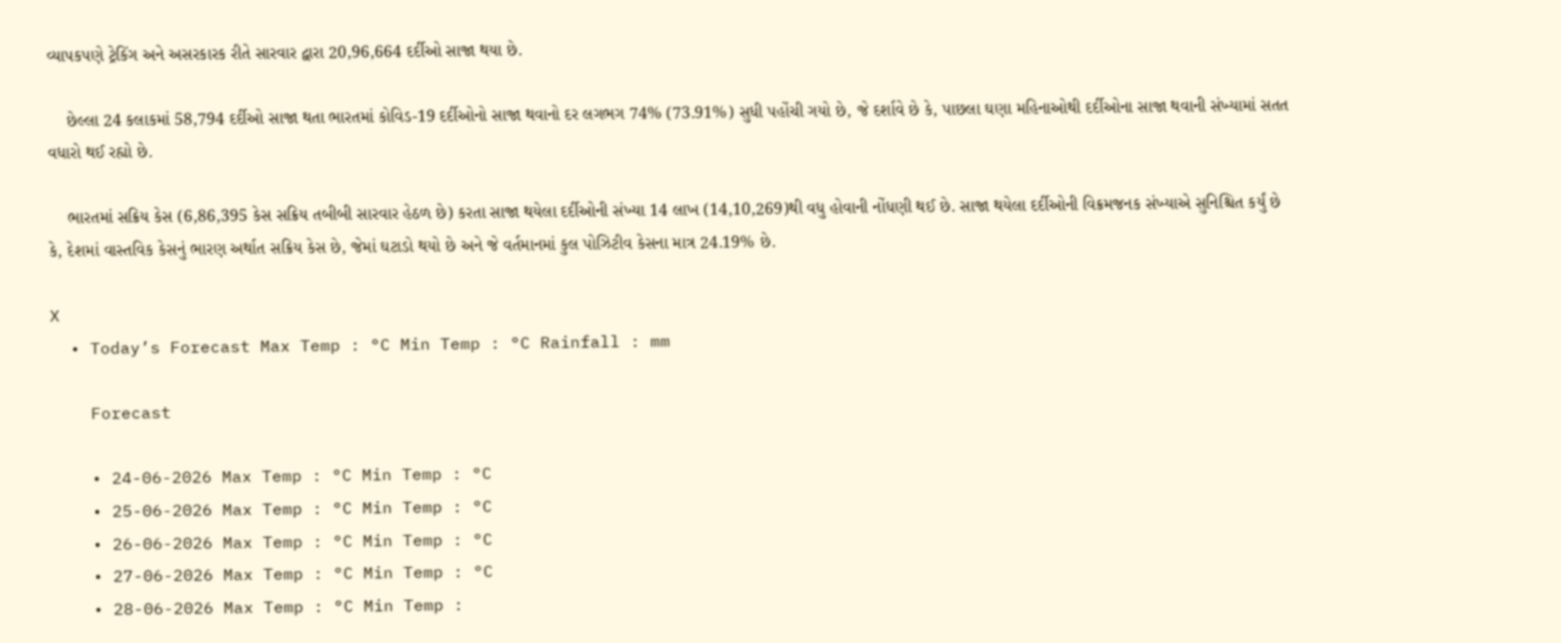વ્યાપકપણે ટ્રેકિંગ અને અસરકારક રીતે સારવાર દ્વારા 20,96,664 દર્દીઓ સાજા થયા છે.

    છેલ્લા 24 કલાકમાં 58,794 દર્દીઓ સાજા થતા ભારતમાં કોવિડ-19 દર્દીઓનો સાજા થવાનો દર લગભગ 74% (73.91%) સુધી પહોંચી ગયો છે, જે દર્શાવે છે કે, પાછલા ઘણા મહિનાઓથી દર્દીઓના સાજા થવાની સંખ્યામાં સતત વધારો થઈ રહ્યો છે.

    ભારતમાં સક્રિય કેસ (6,86,395 કેસ સક્રિય તબીબી સારવાર હેઠળ છે) કરતા સાજા થયેલા દર્દીઓની સંખ્યા 14 લાખ (14,10,269)થી વધુ હોવાની નોંધણી થઈ છે. સાજા થયેલા દર્દીઓની વિક્રમજનક સંખ્યાએ સુનિશ્ચિત કર્યું છે કે, દેશમાં વાસ્તવિક કેસનું ભારણ અર્થાત સક્રિય કેસ છે, જેમાં ઘટાડો થયો છે અને જે વર્તમાનમાં કુલ પોઝિટીવ કેસના માત્ર 24.19% છે.

X
  • Today’s Forecast Max Temp : °C Min Temp : °C Rainfall : mm

    Forecast

    • 24-06-2026 Max Temp : °C Min Temp : °C
    • 25-06-2026 Max Temp : °C Min Temp : °C
    • 26-06-2026 Max Temp : °C Min Temp : °C
    • 27-06-2026 Max Temp : °C Min Temp : °C
    • 28-06-2026 Max Temp : °C Min Temp :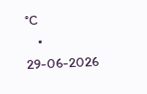°C
    • 29-06-2026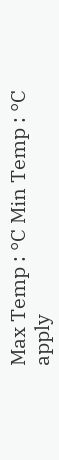Max Temp : °C Min Temp : °C
apply